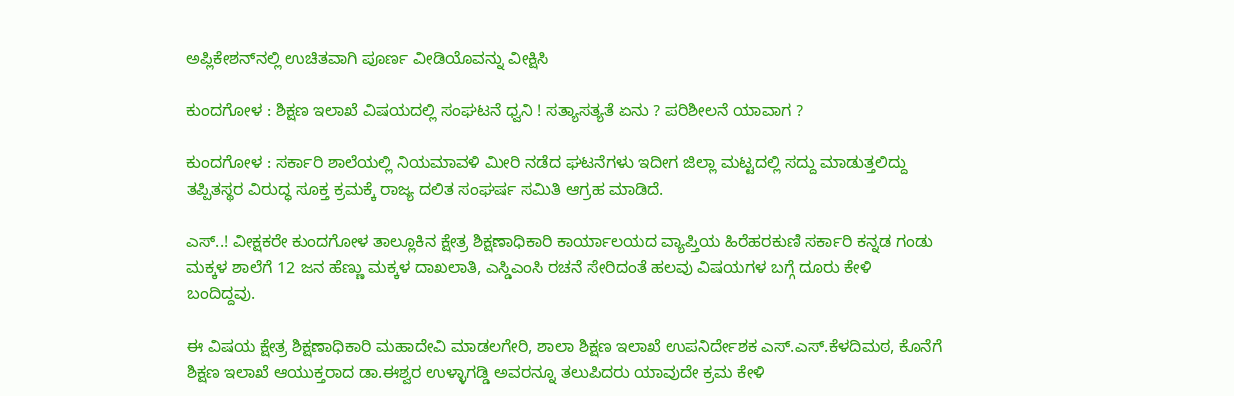ಅಪ್ಲಿಕೇಶನ್‌ನಲ್ಲಿ ಉಚಿತವಾಗಿ ಪೂರ್ಣ ವೀಡಿಯೊವನ್ನು ವೀಕ್ಷಿಸಿ

ಕುಂದಗೋಳ : ಶಿಕ್ಷಣ ಇಲಾಖೆ ವಿಷಯದಲ್ಲಿ ಸಂಘಟನೆ ಧ್ವನಿ ! ಸತ್ಯಾಸತ್ಯತೆ ಏನು ? ಪರಿಶೀಲನೆ ಯಾವಾಗ ?

ಕುಂದಗೋಳ : ಸರ್ಕಾರಿ ಶಾಲೆಯಲ್ಲಿ ನಿಯಮಾವಳಿ ಮೀರಿ ನಡೆದ ಘಟನೆಗಳು ಇದೀಗ ಜಿಲ್ಲಾ ಮಟ್ಟದಲ್ಲಿ ಸದ್ದು ಮಾಡುತ್ತಲಿದ್ದು ತಪ್ಪಿತಸ್ಥರ ವಿರುದ್ಧ ಸೂಕ್ತ ಕ್ರಮಕ್ಕೆ ರಾಜ್ಯ ದಲಿತ ಸಂಘರ್ಷ ಸಮಿತಿ ಆಗ್ರಹ ಮಾಡಿದೆ.

ಎಸ್..! ವೀಕ್ಷಕರೇ ಕುಂದಗೋಳ ತಾಲ್ಲೂಕಿನ ಕ್ಷೇತ್ರ ಶಿಕ್ಷಣಾಧಿಕಾರಿ ಕಾರ್ಯಾಲಯದ ವ್ಯಾಪ್ತಿಯ ಹಿರೆಹರಕುಣಿ ಸರ್ಕಾರಿ ಕನ್ನಡ ಗಂಡು ಮಕ್ಕಳ ಶಾಲೆಗೆ 12 ಜನ ಹೆಣ್ಣು ಮಕ್ಕಳ ದಾಖಲಾತಿ, ಎಸ್ಡಿಎಂಸಿ ರಚನೆ ಸೇರಿದಂತೆ ಹಲವು ವಿಷಯಗಳ ಬಗ್ಗೆ ದೂರು ಕೇಳಿ ಬಂದಿದ್ದವು.

ಈ ವಿಷಯ ಕ್ಷೇತ್ರ ಶಿಕ್ಷಣಾಧಿಕಾರಿ ಮಹಾದೇವಿ ಮಾಡಲಗೇರಿ, ಶಾಲಾ ಶಿಕ್ಷಣ ಇಲಾಖೆ ಉಪನಿರ್ದೇಶಕ ಎಸ್.ಎಸ್‌.ಕೆಳದಿಮಠ, ಕೊನೆಗೆ ಶಿಕ್ಷಣ ಇಲಾಖೆ ಆಯುಕ್ತರಾದ ಡಾ.ಈಶ್ವರ ಉಳ್ಳಾಗಡ್ಡಿ ಅವರನ್ನೂ ತಲುಪಿದರು ಯಾವುದೇ ಕ್ರಮ ಕೇಳಿ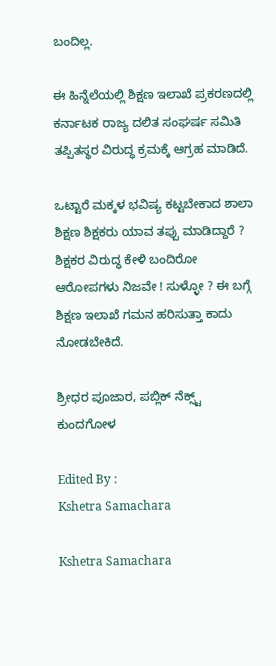ಬಂದಿಲ್ಲ.

ಈ ಹಿನ್ನೆಲೆಯಲ್ಲಿ ಶಿಕ್ಷಣ ಇಲಾಖೆ ಪ್ರಕರಣದಲ್ಲಿ ಕರ್ನಾಟಕ ರಾಜ್ಯ ದಲಿತ ಸಂಘರ್ಷ ಸಮಿತಿ ತಪ್ಪಿತಸ್ಥರ ವಿರುದ್ಧ ಕ್ರಮಕ್ಕೆ ಆಗ್ರಹ ಮಾಡಿದೆ.

ಒಟ್ಟಾರೆ ಮಕ್ಕಳ ಭವಿಷ್ಯ ಕಟ್ಟಬೇಕಾದ ಶಾಲಾ ಶಿಕ್ಷಣ ಶಿಕ್ಷಕರು ಯಾವ ತಪ್ಪು ಮಾಡಿದ್ದಾರೆ ? ಶಿಕ್ಷಕರ ವಿರುದ್ಧ ಕೇಳಿ ಬಂದಿರೋ ಆರೋಪಗಳು ನಿಜವೇ ! ಸುಳ್ಳೋ ? ಈ ಬಗ್ಗೆ ಶಿಕ್ಷಣ ಇಲಾಖೆ ಗಮನ ಹರಿಸುತ್ತಾ ಕಾದು ನೋಡಬೇಕಿದೆ.

ಶ್ರೀಧರ ಪೂಜಾರ, ಪಬ್ಲಿಕ್ ನೆಕ್ಸ್ಟ್ ಕುಂದಗೋಳ

Edited By :
Kshetra Samachara

Kshetra Samachara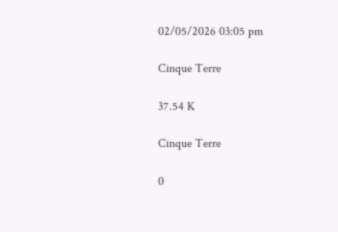02/05/2026 03:05 pm

Cinque Terre

37.54 K

Cinque Terre

0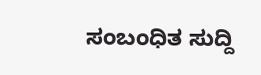ಸಂಬಂಧಿತ ಸುದ್ದಿ